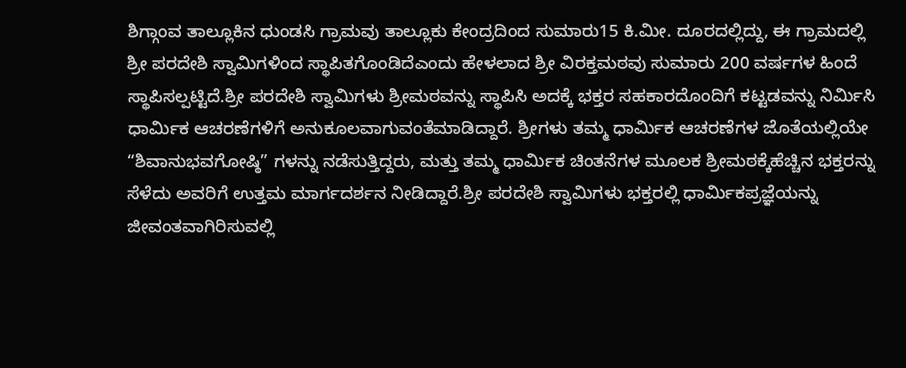ಶಿಗ್ಗಾಂವ ತಾಲ್ಲೂಕಿನ ಧುಂಡಸಿ ಗ್ರಾಮವು ತಾಲ್ಲೂಕು ಕೇಂದ್ರದಿಂದ ಸುಮಾರು15 ಕಿ.ಮೀ. ದೂರದಲ್ಲಿದ್ದು, ಈ ಗ್ರಾಮದಲ್ಲಿ ಶ್ರೀ ಪರದೇಶಿ ಸ್ವಾಮಿಗಳಿಂದ ಸ್ಥಾಪಿತಗೊಂಡಿದೆಎಂದು ಹೇಳಲಾದ ಶ್ರೀ ವಿರಕ್ತಮಠವು ಸುಮಾರು 200 ವರ್ಷಗಳ ಹಿಂದೆ ಸ್ಥಾಪಿಸಲ್ಪಟ್ಟಿದೆ.ಶ್ರೀ ಪರದೇಶಿ ಸ್ವಾಮಿಗಳು ಶ್ರೀಮಠವನ್ನು ಸ್ಥಾಪಿಸಿ ಅದಕ್ಕೆ ಭಕ್ತರ ಸಹಕಾರದೊಂದಿಗೆ ಕಟ್ಟಡವನ್ನು ನಿರ್ಮಿಸಿ ಧಾರ್ಮಿಕ ಆಚರಣೆಗಳಿಗೆ ಅನುಕೂಲವಾಗುವಂತೆಮಾಡಿದ್ದಾರೆ. ಶ್ರೀಗಳು ತಮ್ಮ ಧಾರ್ಮಿಕ ಆಚರಣೆಗಳ ಜೊತೆಯಲ್ಲಿಯೇ “ಶಿವಾನುಭವಗೋಷ್ಠಿ” ಗಳನ್ನು ನಡೆಸುತ್ತಿದ್ದರು, ಮತ್ತು ತಮ್ಮ ಧಾರ್ಮಿಕ ಚಿಂತನೆಗಳ ಮೂಲಕ ಶ್ರೀಮಠಕ್ಕೆಹೆಚ್ಚಿನ ಭಕ್ತರನ್ನು ಸೆಳೆದು ಅವರಿಗೆ ಉತ್ತಮ ಮಾರ್ಗದರ್ಶನ ನೀಡಿದ್ದಾರೆ.ಶ್ರೀ ಪರದೇಶಿ ಸ್ವಾಮಿಗಳು ಭಕ್ತರಲ್ಲಿ ಧಾರ್ಮಿಕಪ್ರಜ್ಞೆಯನ್ನು ಜೀವಂತವಾಗಿರಿಸುವಲ್ಲಿ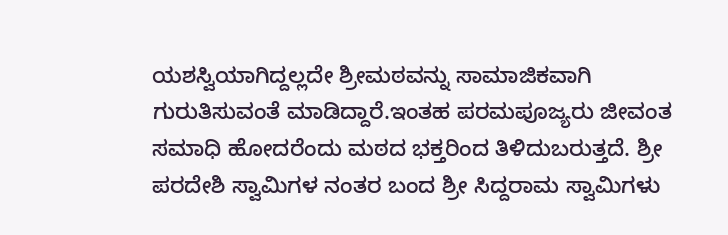ಯಶಸ್ವಿಯಾಗಿದ್ದಲ್ಲದೇ ಶ್ರೀಮಠವನ್ನು ಸಾಮಾಜಿಕವಾಗಿ ಗುರುತಿಸುವಂತೆ ಮಾಡಿದ್ದಾರೆ.ಇಂತಹ ಪರಮಪೂಜ್ಯರು ಜೀವಂತ ಸಮಾಧಿ ಹೋದರೆಂದು ಮಠದ ಭಕ್ತರಿಂದ ತಿಳಿದುಬರುತ್ತದೆ. ಶ್ರೀ ಪರದೇಶಿ ಸ್ವಾಮಿಗಳ ನಂತರ ಬಂದ ಶ್ರೀ ಸಿದ್ದರಾಮ ಸ್ವಾಮಿಗಳು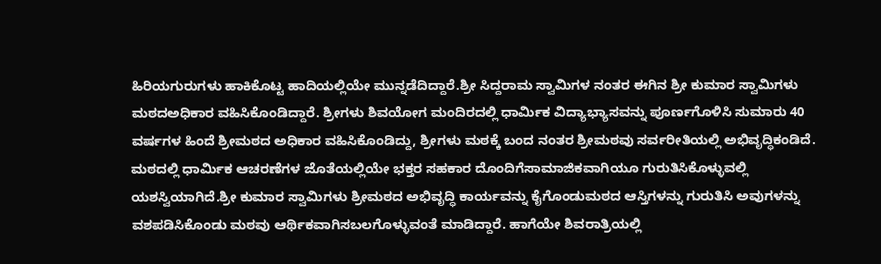ಹಿರಿಯಗುರುಗಳು ಹಾಕಿಕೊಟ್ಟ ಹಾದಿಯಲ್ಲಿಯೇ ಮುನ್ನಡೆದಿದ್ದಾರೆ.ಶ್ರೀ ಸಿದ್ದರಾಮ ಸ್ವಾಮಿಗಳ ನಂತರ ಈಗಿನ ಶ್ರೀ ಕುಮಾರ ಸ್ವಾಮಿಗಳು ಮಠದಅಧಿಕಾರ ವಹಿಸಿಕೊಂಡಿದ್ದಾರೆ. ಶ್ರೀಗಳು ಶಿವಯೋಗ ಮಂದಿರದಲ್ಲಿ ಧಾರ್ಮಿಕ ವಿದ್ಯಾಭ್ಯಾಸವನ್ನು ಪೂರ್ಣಗೊಳಿಸಿ ಸುಮಾರು 40 ವರ್ಷಗಳ ಹಿಂದೆ ಶ್ರೀಮಠದ ಅಧಿಕಾರ ವಹಿಸಿಕೊಂಡಿದ್ದು, ಶ್ರೀಗಳು ಮಠಕ್ಕೆ ಬಂದ ನಂತರ ಶ್ರೀಮಠವು ಸರ್ವರೀತಿಯಲ್ಲಿ ಅಭಿವೃದ್ಧಿಕಂಡಿದೆ. ಮಠದಲ್ಲಿ ಧಾರ್ಮಿಕ ಆಚರಣೆಗಳ ಜೊತೆಯಲ್ಲಿಯೇ ಭಕ್ತರ ಸಹಕಾರ ದೊಂದಿಗೆಸಾಮಾಜಿಕವಾಗಿಯೂ ಗುರುತಿಸಿಕೊಳ್ಳುವಲ್ಲಿ ಯಶಸ್ವಿಯಾಗಿದೆ.ಶ್ರೀ ಕುಮಾರ ಸ್ವಾಮಿಗಳು ಶ್ರೀಮಠದ ಅಭಿವೃದ್ಧಿ ಕಾರ್ಯವನ್ನು ಕೈಗೊಂಡುಮಠದ ಆಸ್ತಿಗಳನ್ನು ಗುರುತಿಸಿ ಅವುಗಳನ್ನು ವಶಪಡಿಸಿಕೊಂಡು ಮಠವು ಆರ್ಥಿಕವಾಗಿಸಬಲಗೊಳ್ಳುವಂತೆ ಮಾಡಿದ್ದಾರೆ. ಹಾಗೆಯೇ ಶಿವರಾತ್ರಿಯಲ್ಲಿ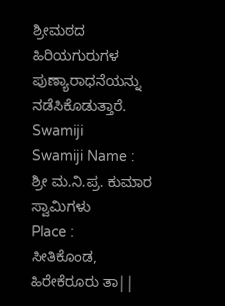ಶ್ರೀಮಠದ ಹಿರಿಯಗುರುಗಳ ಪುಣ್ಯಾರಾಧನೆಯನ್ನು ನಡೆಸಿಕೊಡುತ್ತಾರೆ.
Swamiji
Swamiji Name :
ಶ್ರೀ ಮ.ನಿ.ಪ್ರ. ಕುಮಾರ ಸ್ವಾಮಿಗಳು
Place :
ಸೀತಿಕೊಂಡ, ಹಿರೇಕೆರೂರು ತಾ||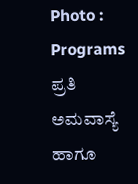Photo :
Programs
ಪ್ರತಿ ಅಮವಾಸ್ಯೆ ಹಾಗೂ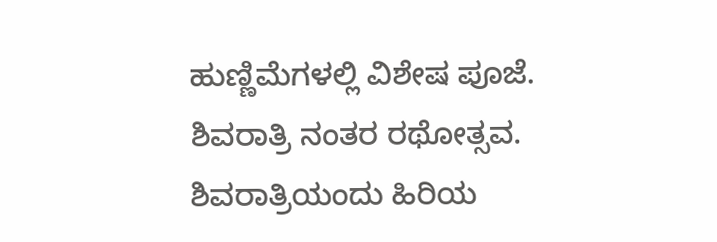ಹುಣ್ಣಿಮೆಗಳಲ್ಲಿ ವಿಶೇಷ ಪೂಜೆ.
ಶಿವರಾತ್ರಿ ನಂತರ ರಥೋತ್ಸವ.
ಶಿವರಾತ್ರಿಯಂದು ಹಿರಿಯ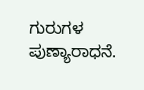ಗುರುಗಳ ಪುಣ್ಯಾರಾಧನೆ.